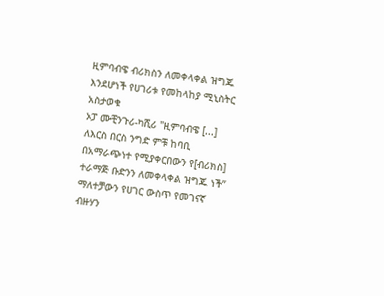ዚምባብዌ ብሪክስን ለመቀላቀል ዝግጁ እንደሆነች የሀገሪቱ የመከላከያ ሚኒስትር አስታወቁ
ኦፓ ሙቺንጉሪ-ካሺሪ "ዚምባብዌ [...] ለእርስ በርስ ንግድ ምቹ ከባቢ በአማራጭነተ የሚያቀርበውን የ[ብሪክስ] ተራማጅ ቡድንን ለመቀላቀል ዝግጁ ነች” ማለተቻውን የሀገር ውስጥ የመገናኛ ብዙሃን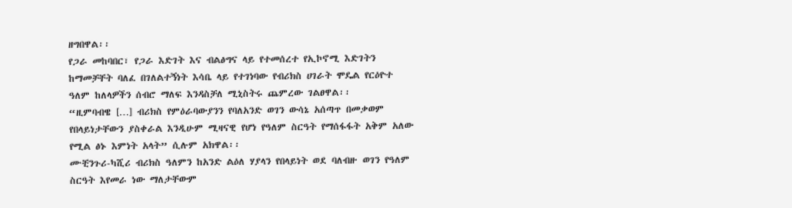ዘግበዋል፡፡
የጋራ መከባበር፣ የጋራ እድገት እና ብልፅግና ላይ የተመሰረተ የኢኮኖሚ እድገትን ከማመቻቸት ባለፈ በገለልተኝነት እሳቤ ላይ የተገነባው የብሪክስ ሀገራት ሞዴል የርዕዮተ ዓለም ከለላዎችን ሰብሮ ማለፍ እንዳስቻለ ሚኒስትሩ ጨምረው ገልፀዋል፡፡
“ዚምባብዌ […] ብሪክስ የምዕራባውያንን የባለአንድ ወገን ውሳኔ አሰጣጥ በመቃወም የበላይነታቸውን ያስቀራል እንዲሁም ሚዛናዊ የሆነ የዓለም ስርዓት የማሰፋፋት አቅም አለው የሚል ፅኑ እምነት አላት” ሲሉም አክዋል፡፡
ሙቺንጉሪ-ካሺሪ ብሪክስ ዓለምን ከአንድ ልዕለ ሃያላን የበላይነት ወደ ባለብዙ ወገን የዓለም ስርዓት እየመራ ነው ማለታቸውም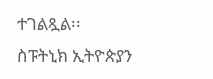ተገልጿል፡፡
ስፑትኒክ ኢትዮጵያን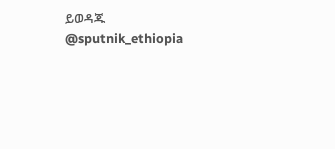ይወዳጁ @sputnik_ethiopia